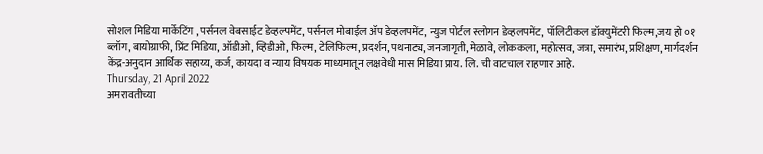सोशल मिडिया मार्केटिंग , पर्सनल वेबसाईट डेव्हल्पमेंट, पर्सनल मोबाईल ॲप डेव्हलपमेंट, न्युज पोर्टल स्लोगन डेव्हलपमेंट, पॉलिटीकल डॉक्युमेंटरी फिल्म,जय हो ०१ ब्लॉग, बायोग्राफी, प्रिंट मिडिया, ऑडीओ, व्हिडीओ, फिल्म, टेलिफिल्म, प्रदर्शन, पथनाट्य, जनजागृती, मेळावे, लोककला, महोत्सव, जत्रा, समारंभ, प्रशिक्षण, मार्गदर्शन केंद्र-अनुदान आर्थिक सहाय्य, कर्ज, कायदा व न्याय विषयक माध्यमातून लक्षवेधी मास मिडिया प्राय. लि. ची वाटचाल राहणार आहे.
Thursday, 21 April 2022
अमरावतीच्या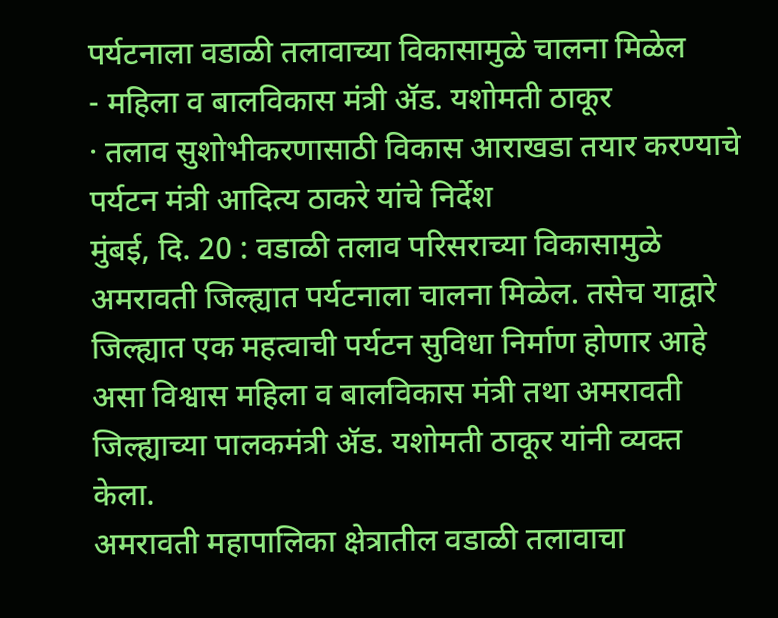पर्यटनाला वडाळी तलावाच्या विकासामुळे चालना मिळेल
- महिला व बालविकास मंत्री ॲड. यशोमती ठाकूर
· तलाव सुशोभीकरणासाठी विकास आराखडा तयार करण्याचे
पर्यटन मंत्री आदित्य ठाकरे यांचे निर्देश
मुंबई, दि. 20 : वडाळी तलाव परिसराच्या विकासामुळे अमरावती जिल्ह्यात पर्यटनाला चालना मिळेल. तसेच याद्वारे जिल्ह्यात एक महत्वाची पर्यटन सुविधा निर्माण होणार आहे असा विश्वास महिला व बालविकास मंत्री तथा अमरावती जिल्ह्याच्या पालकमंत्री ॲड. यशोमती ठाकूर यांनी व्यक्त केला.
अमरावती महापालिका क्षेत्रातील वडाळी तलावाचा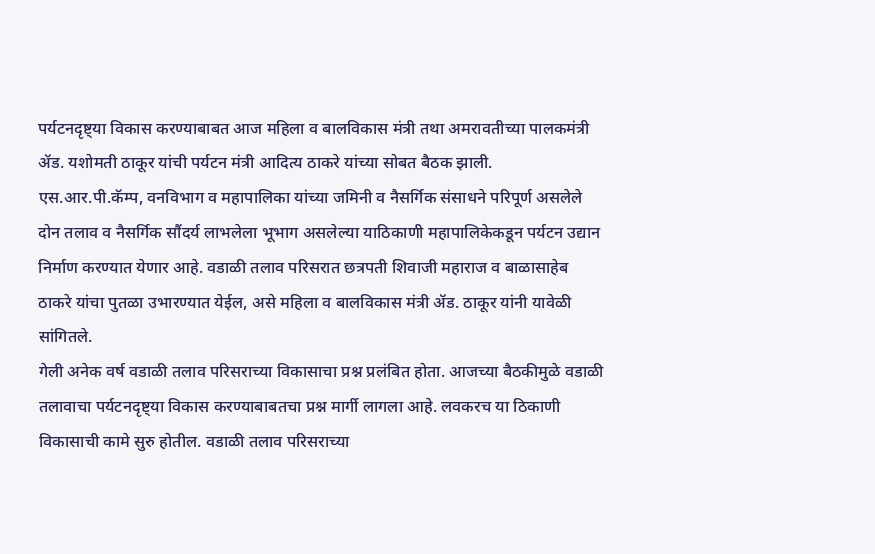पर्यटनदृष्ट्या विकास करण्याबाबत आज महिला व बालविकास मंत्री तथा अमरावतीच्या पालकमंत्री ॲड. यशोमती ठाकूर यांची पर्यटन मंत्री आदित्य ठाकरे यांच्या सोबत बैठक झाली.
एस.आर.पी.कॅम्प, वनविभाग व महापालिका यांच्या जमिनी व नैसर्गिक संसाधने परिपूर्ण असलेले दोन तलाव व नैसर्गिक सौंदर्य लाभलेला भूभाग असलेल्या याठिकाणी महापालिकेकडून पर्यटन उद्यान निर्माण करण्यात येणार आहे. वडाळी तलाव परिसरात छत्रपती शिवाजी महाराज व बाळासाहेब ठाकरे यांचा पुतळा उभारण्यात येईल, असे महिला व बालविकास मंत्री ॲड. ठाकूर यांनी यावेळी सांगितले.
गेली अनेक वर्ष वडाळी तलाव परिसराच्या विकासाचा प्रश्न प्रलंबित होता. आजच्या बैठकीमुळे वडाळी तलावाचा पर्यटनदृष्ट्या विकास करण्याबाबतचा प्रश्न मार्गी लागला आहे. लवकरच या ठिकाणी विकासाची कामे सुरु होतील. वडाळी तलाव परिसराच्या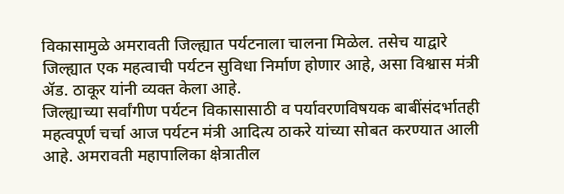विकासामुळे अमरावती जिल्ह्यात पर्यटनाला चालना मिळेल. तसेच याद्वारे जिल्ह्यात एक महत्वाची पर्यटन सुविधा निर्माण होणार आहे, असा विश्वास मंत्री ॲड. ठाकूर यांनी व्यक्त केला आहे.
जिल्ह्याच्या सर्वांगीण पर्यटन विकासासाठी व पर्यावरणविषयक बाबींसंदर्भातही महत्वपूर्ण चर्चा आज पर्यटन मंत्री आदित्य ठाकरे यांच्या सोबत करण्यात आली आहे. अमरावती महापालिका क्षेत्रातील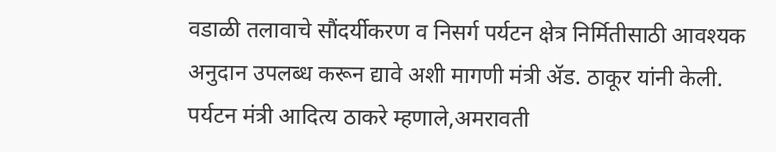वडाळी तलावाचे सौंदर्यीकरण व निसर्ग पर्यटन क्षेत्र निर्मितीसाठी आवश्यक अनुदान उपलब्ध करून द्यावे अशी मागणी मंत्री ॲड. ठाकूर यांनी केली.
पर्यटन मंत्री आदित्य ठाकरे म्हणाले,अमरावती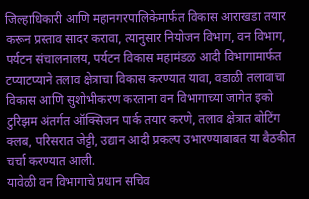जिल्हाधिकारी आणि महानगरपालिकेमार्फत विकास आराखडा तयार करून प्रस्ताव सादर करावा, त्यानुसार नियोजन विभाग, वन विभाग, पर्यटन संचालनालय, पर्यटन विकास महामंडळ आदी विभागामार्फत टप्याटप्याने तलाव क्षेत्राचा विकास करण्यात यावा, वडाळी तलावाचा विकास आणि सुशोभीकरण करताना वन विभागाच्या जागेत इको टुरिझम अंतर्गत ऑक्सिजन पार्क तयार करणे, तलाव क्षेत्रात बोटिंग क्लब, परिसरात जेट्टी, उद्यान आदी प्रकल्प उभारण्याबाबत या बैठकीत चर्चा करण्यात आली.
यावेळी वन विभागाचे प्रधान सचिव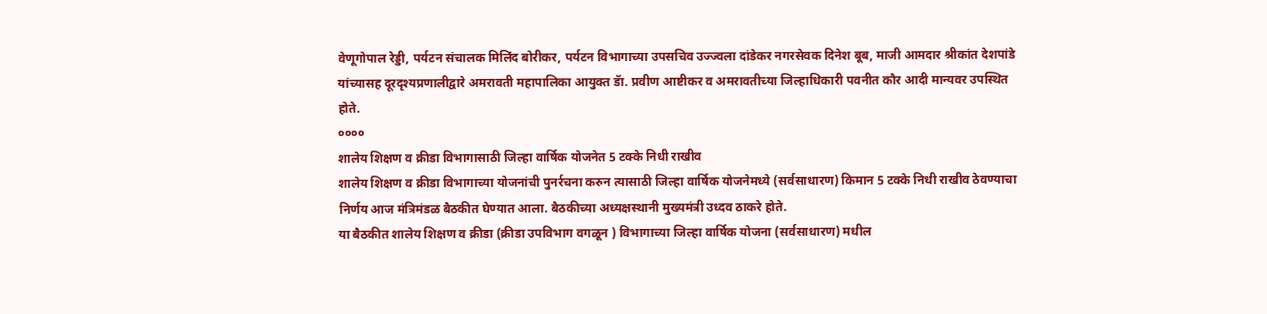वेणूगोपाल रेड्डी, पर्यटन संचालक मिलिंद बोरीकर, पर्यटन विभागाच्या उपसचिव उज्ज्वला दांडेकर नगरसेवक दिनेश बूब, माजी आमदार श्रीकांत देशपांडे यांच्यासह दूरदृश्यप्रणालीद्वारे अमरावती महापालिका आयुक्त डॅा. प्रवीण आष्टीकर व अमरावतीच्या जिल्हाधिकारी पवनीत कौर आदी मान्यवर उपस्थित होते.
००००
शालेय शिक्षण व क्रीडा विभागासाठी जिल्हा वार्षिक योजनेत 5 टक्के निधी राखीव
शालेय शिक्षण व क्रीडा विभागाच्या योजनांची पुनर्रचना करुन त्यासाठी जिल्हा वार्षिक योजनेमध्ये (सर्वसाधारण) किमान 5 टक्के निधी राखीव ठेवण्याचा निर्णय आज मंत्रिमंडळ बैठकीत घेण्यात आला. बैठकीच्या अध्यक्षस्थानी मुख्यमंत्री उध्दव ठाकरे होते.
या बैठकीत शालेय शिक्षण व क्रीडा (क्रीडा उपविभाग वगळून ) विभागाच्या जिल्हा वार्षिक योजना (सर्वसाधारण) मधील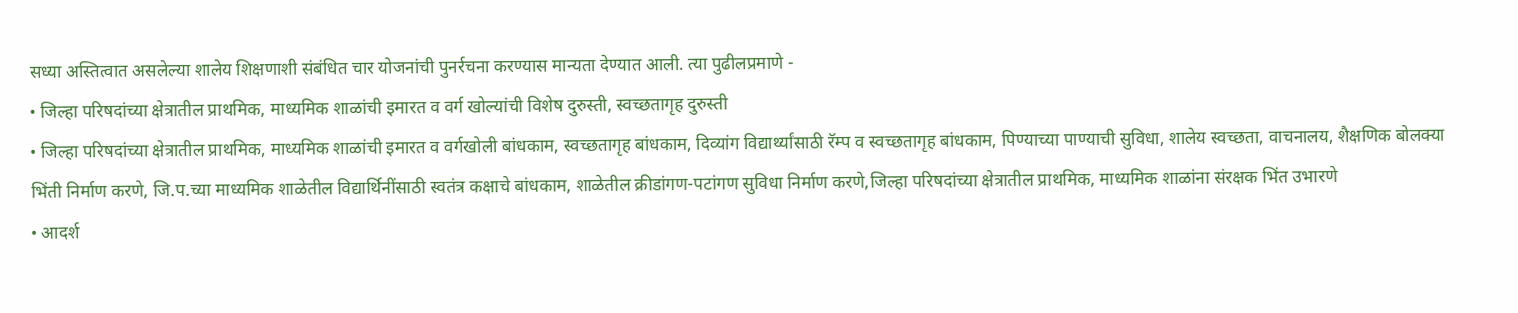सध्या अस्तित्वात असलेल्या शालेय शिक्षणाशी संबंधित चार योजनांची पुनर्रचना करण्यास मान्यता देण्यात आली. त्या पुढीलप्रमाणे -
• जिल्हा परिषदांच्या क्षेत्रातील प्राथमिक, माध्यमिक शाळांची इमारत व वर्ग खोल्यांची विशेष दुरुस्ती, स्वच्छतागृह दुरुस्ती
• जिल्हा परिषदांच्या क्षेत्रातील प्राथमिक, माध्यमिक शाळांची इमारत व वर्गखोली बांधकाम, स्वच्छतागृह बांधकाम, दिव्यांग विद्यार्थ्यांसाठी रॅम्प व स्वच्छतागृह बांधकाम, पिण्याच्या पाण्याची सुविधा, शालेय स्वच्छता, वाचनालय, शैक्षणिक बोलक्या भिंती निर्माण करणे, जि.प.च्या माध्यमिक शाळेतील विद्यार्थिनींसाठी स्वतंत्र कक्षाचे बांधकाम, शाळेतील क्रीडांगण-पटांगण सुविधा निर्माण करणे,जिल्हा परिषदांच्या क्षेत्रातील प्राथमिक, माध्यमिक शाळांना संरक्षक भिंत उभारणे
• आदर्श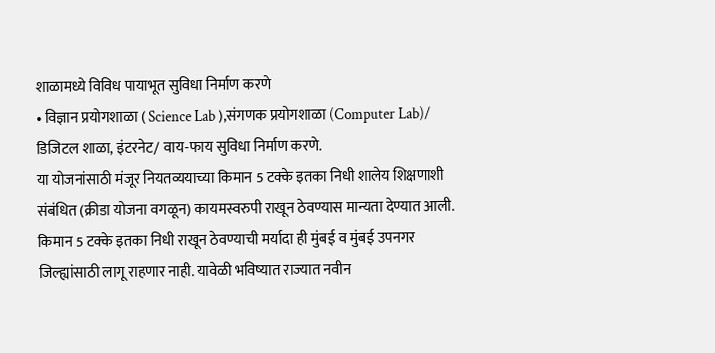शाळामध्ये विविध पायाभूत सुविधा निर्माण करणे
• विज्ञान प्रयोगशाळा ( Science Lab ),संगणक प्रयोगशाळा (Computer Lab)/ डिजिटल शाळा, इंटरनेट/ वाय-फाय सुविधा निर्माण करणे.
या योजनांसाठी मंजूर नियतव्ययाच्या किमान 5 टक्के इतका निधी शालेय शिक्षणाशी संबंधित (क्रीडा योजना वगळून) कायमस्वरुपी राखून ठेवण्यास मान्यता देण्यात आली. किमान 5 टक्के इतका निधी राखून ठेवण्याची मर्यादा ही मुंबई व मुंबई उपनगर जिल्ह्यांसाठी लागू राहणार नाही. यावेळी भविष्यात राज्यात नवीन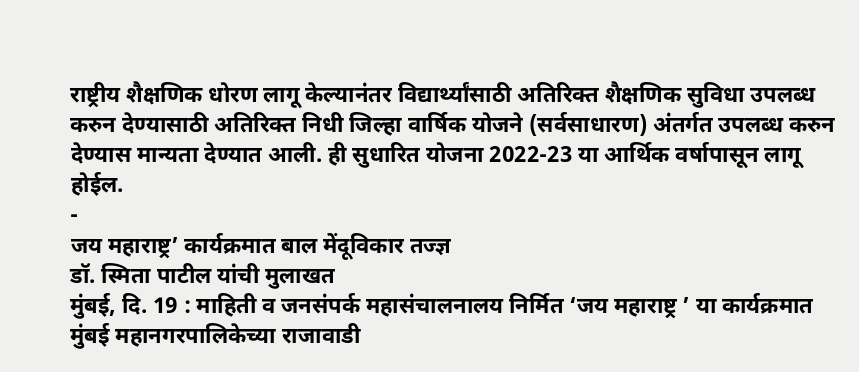राष्ट्रीय शैक्षणिक धोरण लागू केल्यानंतर विद्यार्थ्यांसाठी अतिरिक्त शैक्षणिक सुविधा उपलब्ध करुन देण्यासाठी अतिरिक्त निधी जिल्हा वार्षिक योजने (सर्वसाधारण) अंतर्गत उपलब्ध करुन देण्यास मान्यता देण्यात आली. ही सुधारित योजना 2022-23 या आर्थिक वर्षापासून लागू होईल.
-
जय महाराष्ट्र’ कार्यक्रमात बाल मेंदूविकार तज्ज्ञ
डॉ. स्मिता पाटील यांची मुलाखत
मुंबई, दि. 19 : माहिती व जनसंपर्क महासंचालनालय निर्मित ‘जय महाराष्ट्र ’ या कार्यक्रमात मुंबई महानगरपालिकेच्या राजावाडी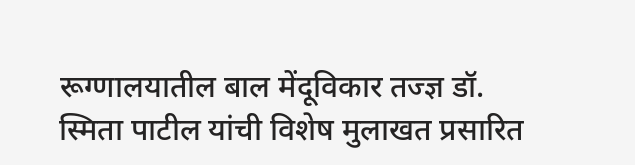रूग्णालयातील बाल मेंदूविकार तज्ज्ञ डॉ. स्मिता पाटील यांची विशेष मुलाखत प्रसारित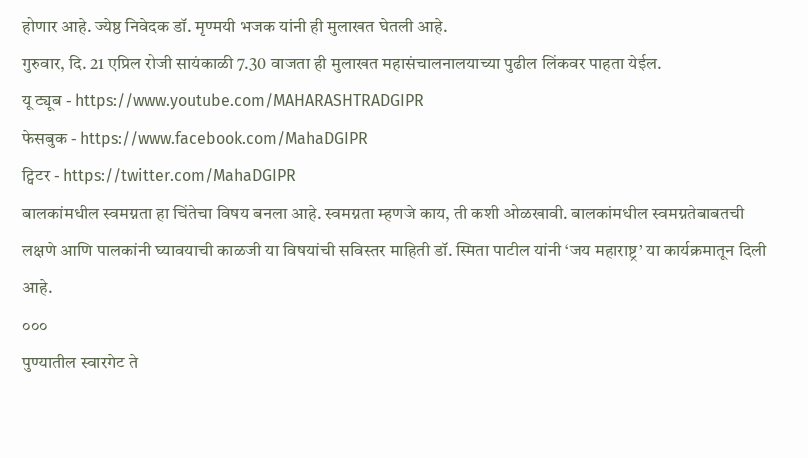होणार आहे. ज्येष्ठ निवेदक डॉ. मृण्मयी भजक यांनी ही मुलाखत घेतली आहे.
गुरुवार, दि. 21 एप्रिल रोजी सायंकाळी 7.30 वाजता ही मुलाखत महासंचालनालयाच्या पुढील लिंकवर पाहता येईल.
यू ट्यूब - https://www.youtube.com/MAHARASHTRADGIPR
फेसबुक - https://www.facebook.com/MahaDGIPR
ट्विटर - https://twitter.com/MahaDGIPR
बालकांमधील स्वमग्नता हा चिंतेचा विषय बनला आहे. स्वमग्नता म्हणजे काय, ती कशी ओळखावी. बालकांमधील स्वमग्नतेबाबतची लक्षणे आणि पालकांनी घ्यावयाची काळजी या विषयांची सविस्तर माहिती डॉ. स्मिता पाटील यांनी ‘जय महाराष्ट्र’ या कार्यक्रमातून दिली आहे.
०००
पुण्यातील स्वारगेट ते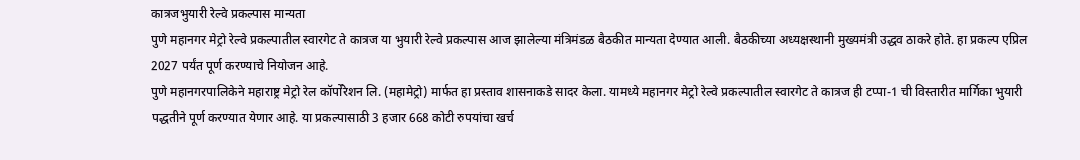कात्रजभुयारी रेल्वे प्रकल्पास मान्यता
पुणे महानगर मेट्रो रेल्वे प्रकल्पातील स्वारगेट ते कात्रज या भुयारी रेल्वे प्रकल्पास आज झालेल्या मंत्रिमंडळ बैठकीत मान्यता देण्यात आली. बैठकीच्या अध्यक्षस्थानी मुख्यमंत्री उद्धव ठाकरे होते. हा प्रकल्प एप्रिल 2027 पर्यंत पूर्ण करण्याचे नियोजन आहे.
पुणे महानगरपालिकेने महाराष्ट्र मेट्रो रेल कॉर्पोरेशन लि. (महामेट्रो) मार्फत हा प्रस्ताव शासनाकडे सादर केला. यामध्ये महानगर मेट्रो रेल्वे प्रकल्पातील स्वारगेट ते कात्रज ही टप्पा-1 ची विस्तारीत मार्गिका भुयारी पद्धतीने पूर्ण करण्यात येणार आहे. या प्रकल्पासाठी 3 हजार 668 कोटी रुपयांचा खर्च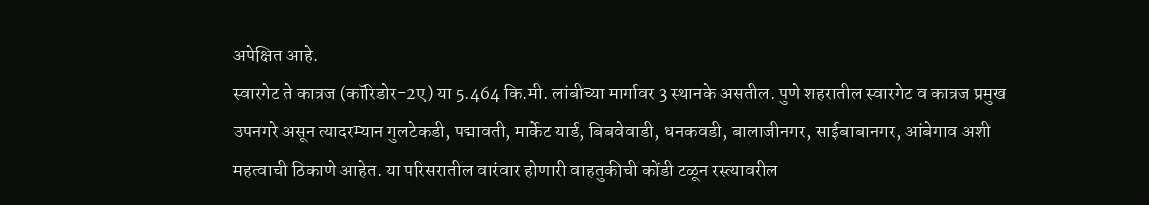अपेक्षित आहे.
स्वारगेट ते कात्रज (कॉरिडोर-2ए) या 5.464 कि.मी. लांबीच्या मार्गावर 3 स्थानके असतील. पुणे शहरातील स्वारगेट व कात्रज प्रमुख उपनगरे असून त्यादरम्यान गुलटेकडी, पद्मावती, मार्केट यार्ड, बिबवेवाडी, धनकवडी, बालाजीनगर, साईबाबानगर, आंबेगाव अशी महत्वाची ठिकाणे आहेत. या परिसरातील वारंवार होणारी वाहतुकीची कोंडी टळून रस्त्यावरील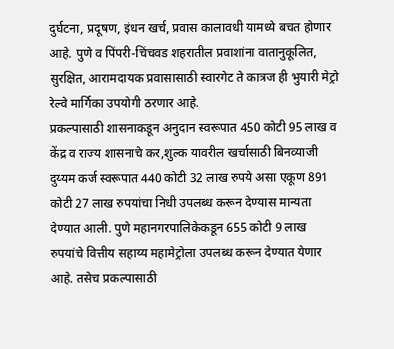दुर्घटना, प्रदूषण, इंधन खर्च, प्रवास कालावधी यामध्ये बचत होणार आहे. पुणे व पिंपरी-चिंचवड शहरातील प्रवाशांना वातानुकूलित, सुरक्षित, आरामदायक प्रवासासाठी स्वारगेट ते कात्रज ही भुयारी मेट्रो रेल्वे मार्गिका उपयोगी ठरणार आहे.
प्रकल्पासाठी शासनाकडून अनुदान स्वरूपात 450 कोटी 95 लाख व केंद्र व राज्य शासनाचे कर,शुल्क यावरील खर्चासाठी बिनव्याजी दुय्यम कर्ज स्वरूपात 440 कोटी 32 लाख रुपये असा एकूण 891 कोटी 27 लाख रुपयांचा निधी उपलब्ध करून देण्यास मान्यता देण्यात आली. पुणे महानगरपालिकेकडून 655 कोटी 9 लाख रुपयांचे वित्तीय सहाय्य महामेट्रोला उपलब्ध करून देण्यात येणार आहे. तसेच प्रकल्पासाठी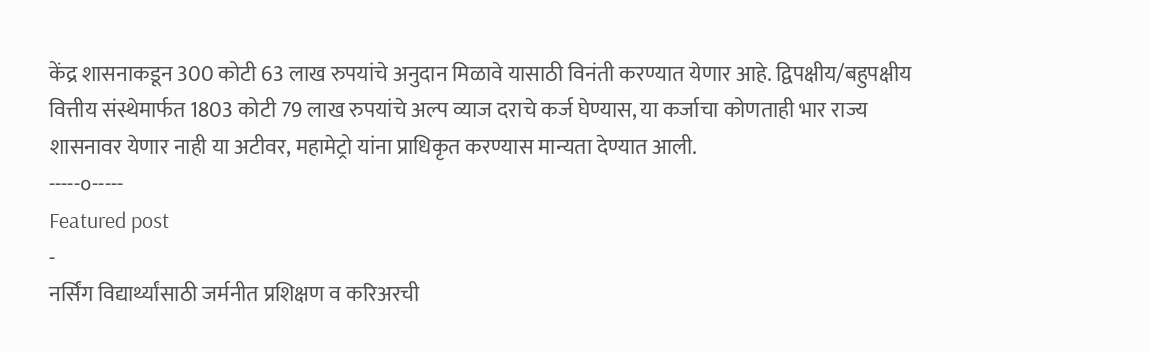केंद्र शासनाकडून 300 कोटी 63 लाख रुपयांचे अनुदान मिळावे यासाठी विनंती करण्यात येणार आहे. द्विपक्षीय/बहुपक्षीय वित्तीय संस्थेमार्फत 1803 कोटी 79 लाख रुपयांचे अल्प व्याज दराचे कर्ज घेण्यास, या कर्जाचा कोणताही भार राज्य शासनावर येणार नाही या अटीवर, महामेट्रो यांना प्राधिकृत करण्यास मान्यता देण्यात आली.
-----०-----
Featured post
-
नर्सिंग विद्यार्थ्यांसाठी जर्मनीत प्रशिक्षण व करिअरची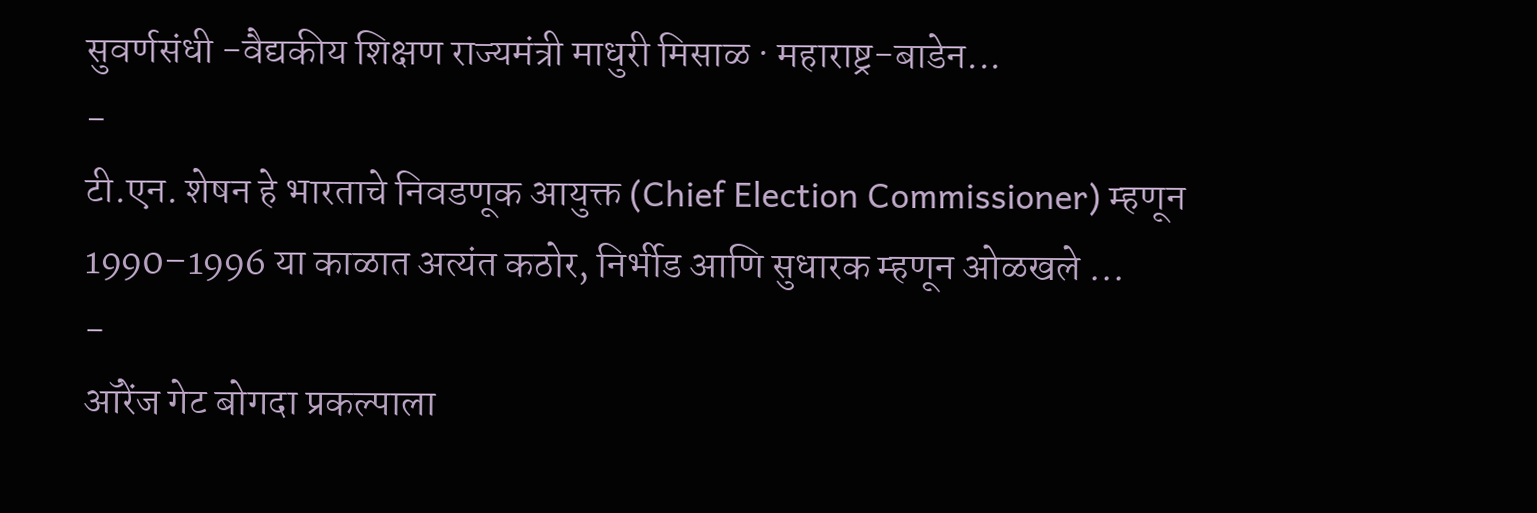सुवर्णसंधी -वैद्यकीय शिक्षण राज्यमंत्री माधुरी मिसाळ · महाराष्ट्र-बाडेन...
-
टी.एन. शेषन हे भारताचे निवडणूक आयुक्त (Chief Election Commissioner) म्हणून 1990–1996 या काळात अत्यंत कठोर, निर्भीड आणि सुधारक म्हणून ओळखले ...
-
ऑरेंज गेट बोगदा प्रकल्पाला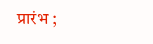प्रारंभ ;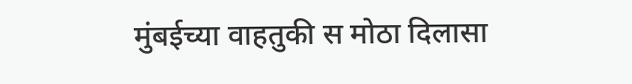मुंबईच्या वाहतुकी स मोठा दिलासा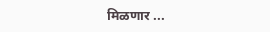मिळणार ...